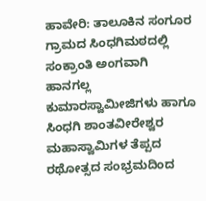ಹಾವೇರಿ: ತಾಲೂಕಿನ ಸಂಗೂರ ಗ್ರಾಮದ ಸಿಂಧಗಿಮಠದಲ್ಲಿ ಸಂಕ್ರಾಂತಿ ಅಂಗವಾಗಿ ಹಾನಗಲ್ಲ ಕುಮಾರಸ್ವಾಮೀಜಿಗಳು ಹಾಗೂ ಸಿಂಧಗಿ ಶಾಂತವೀರೇಶ್ವರ ಮಹಾಸ್ವಾಮಿಗಳ ತೆಪ್ಪದ ರಥೋತ್ಸದ ಸಂಭ್ರಮದಿಂದ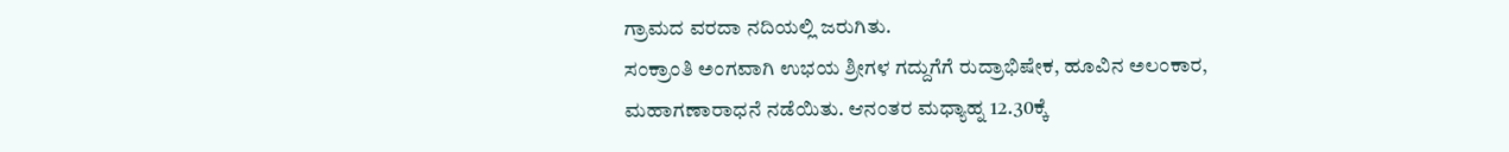ಗ್ರಾಮದ ವರದಾ ನದಿಯಲ್ಲಿ ಜರುಗಿತು.
ಸಂಕ್ರಾಂತಿ ಅಂಗವಾಗಿ ಉಭಯ ಶ್ರೀಗಳ ಗದ್ದುಗೆಗೆ ರುದ್ರಾಭಿಷೇಕ, ಹೂವಿನ ಅಲಂಕಾರ, ಮಹಾಗಣಾರಾಧನೆ ನಡೆಯಿತು. ಆನಂತರ ಮಧ್ಯಾಹ್ನ 12.30ಕ್ಕೆ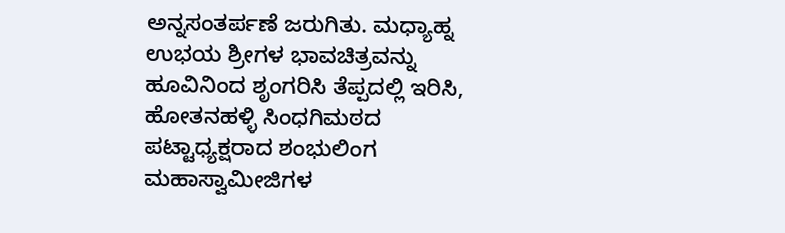ಅನ್ನಸಂತರ್ಪಣೆ ಜರುಗಿತು. ಮಧ್ಯಾಹ್ನ ಉಭಯ ಶ್ರೀಗಳ ಭಾವಚಿತ್ರವನ್ನು ಹೂವಿನಿಂದ ಶೃಂಗರಿಸಿ ತೆಪ್ಪದಲ್ಲಿ ಇರಿಸಿ, ಹೋತನಹಳ್ಳಿ ಸಿಂಧಗಿಮಠದ ಪಟ್ಟಾಧ್ಯಕ್ಷರಾದ ಶಂಭುಲಿಂಗ ಮಹಾಸ್ವಾಮೀಜಿಗಳ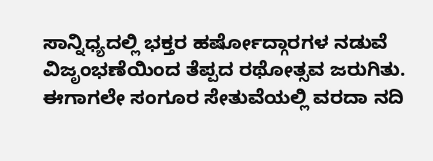ಸಾನ್ನಿಧ್ಯದಲ್ಲಿ ಭಕ್ತರ ಹರ್ಷೋದ್ಗಾರಗಳ ನಡುವೆ ವಿಜೃಂಭಣೆಯಿಂದ ತೆಪ್ಪದ ರಥೋತ್ಸವ ಜರುಗಿತು.
ಈಗಾಗಲೇ ಸಂಗೂರ ಸೇತುವೆಯಲ್ಲಿ ವರದಾ ನದಿ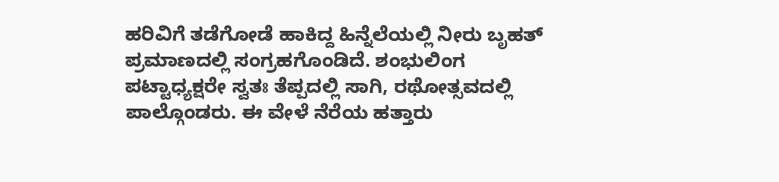ಹರಿವಿಗೆ ತಡೆಗೋಡೆ ಹಾಕಿದ್ದ ಹಿನ್ನೆಲೆಯಲ್ಲಿ ನೀರು ಬೃಹತ್ ಪ್ರಮಾಣದಲ್ಲಿ ಸಂಗ್ರಹಗೊಂಡಿದೆ. ಶಂಭುಲಿಂಗ ಪಟ್ಟಾಧ್ಯಕ್ಷರೇ ಸ್ವತಃ ತೆಪ್ಪದಲ್ಲಿ ಸಾಗಿ, ರಥೋತ್ಸವದಲ್ಲಿ ಪಾಲ್ಗೊಂಡರು. ಈ ವೇಳೆ ನೆರೆಯ ಹತ್ತಾರು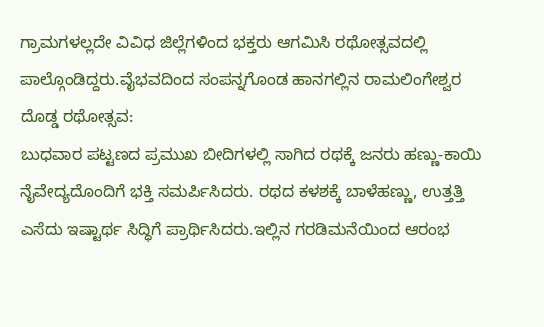ಗ್ರಾಮಗಳಲ್ಲದೇ ವಿವಿಧ ಜಿಲ್ಲೆಗಳಿಂದ ಭಕ್ತರು ಆಗಮಿಸಿ ರಥೋತ್ಸವದಲ್ಲಿ ಪಾಲ್ಗೊಂಡಿದ್ದರು.ವೈಭವದಿಂದ ಸಂಪನ್ನಗೊಂಡ ಹಾನಗಲ್ಲಿನ ರಾಮಲಿಂಗೇಶ್ವರ ದೊಡ್ಡ ರಥೋತ್ಸವ:
ಬುಧವಾರ ಪಟ್ಟಣದ ಪ್ರಮುಖ ಬೀದಿಗಳಲ್ಲಿ ಸಾಗಿದ ರಥಕ್ಕೆ ಜನರು ಹಣ್ಣು-ಕಾಯಿ ನೈವೇದ್ಯದೊಂದಿಗೆ ಭಕ್ತಿ ಸಮರ್ಪಿಸಿದರು. ರಥದ ಕಳಶಕ್ಕೆ ಬಾಳೆಹಣ್ಣು, ಉತ್ತತ್ತಿ ಎಸೆದು ಇಷ್ಟಾರ್ಥ ಸಿದ್ಧಿಗೆ ಪ್ರಾರ್ಥಿಸಿದರು.ಇಲ್ಲಿನ ಗರಡಿಮನೆಯಿಂದ ಆರಂಭ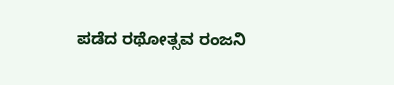ಪಡೆದ ರಥೋತ್ಸವ ರಂಜನಿ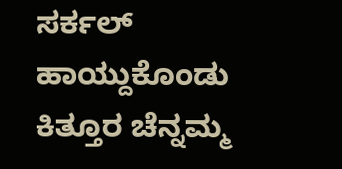ಸರ್ಕಲ್ ಹಾಯ್ದುಕೊಂಡು ಕಿತ್ತೂರ ಚೆನ್ನಮ್ಮ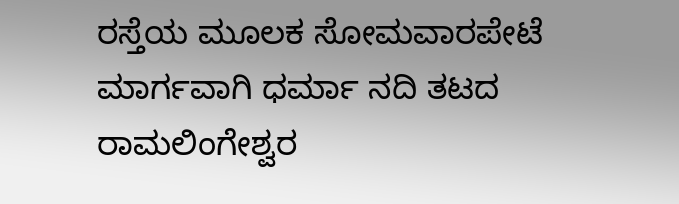ರಸ್ತೆಯ ಮೂಲಕ ಸೋಮವಾರಪೇಟೆ ಮಾರ್ಗವಾಗಿ ಧರ್ಮಾ ನದಿ ತಟದ ರಾಮಲಿಂಗೇಶ್ವರ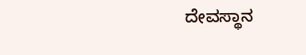ದೇವಸ್ಥಾನ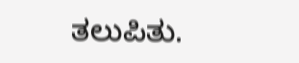ತಲುಪಿತು.